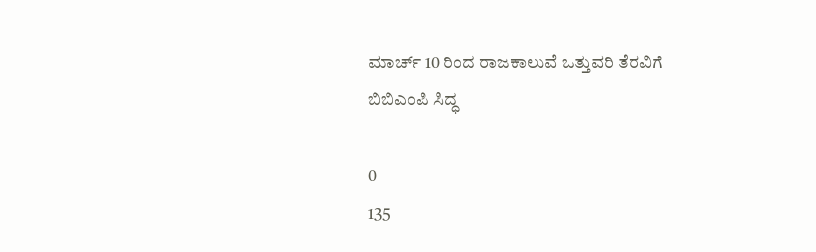ಮಾರ್ಚ್ 10 ರಿಂದ ರಾಜಕಾಲುವೆ ಒತ್ತುವರಿ ತೆರವಿಗೆ ಬಿಬಿಎಂಪಿ ಸಿದ್ಧ

0
135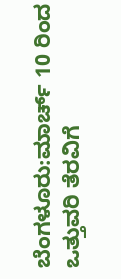ಬೆಂಗಳೂರು:ಮಾರ್ಚ್ 10 ರಿಂದ ಒತ್ತುವರಿ ತೆರವಿಗೆ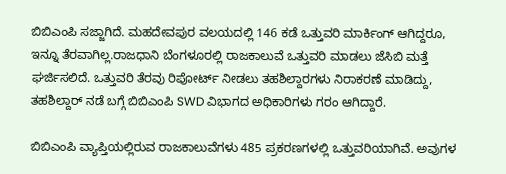ಬಿಬಿಎಂಪಿ ಸಜ್ಜಾಗಿದೆ. ಮಹದೇವಪುರ ವಲಯದಲ್ಲಿ 146 ಕಡೆ ಒತ್ತುವರಿ ಮಾರ್ಕಿಂಗ್ ಆಗಿದ್ದರೂ, ಇನ್ನೂ ತೆರವಾಗಿಲ್ಲ.ರಾಜಧಾನಿ ಬೆಂಗಳೂರಲ್ಲಿ ರಾಜಕಾಲುವೆ ಒತ್ತುವರಿ ಮಾಡಲು ಜೆಸಿಬಿ ಮತ್ತೆ ಘರ್ಜಿಸಲಿದೆ. ಒತ್ತುವರಿ ತೆರವು ರಿಪೋರ್ಟ್ ನೀಡಲು ತಹಶಿಲ್ದಾರಗಳು ನಿರಾಕರಣೆ ಮಾಡಿದ್ದು, ತಹಶಿಲ್ದಾರ್ ನಡೆ ಬಗ್ಗೆ ಬಿಬಿಎಂಪಿ SWD ವಿಭಾಗದ ಅಧಿಕಾರಿಗಳು ಗರಂ ಆಗಿದ್ದಾರೆ.

ಬಿಬಿಎಂಪಿ ವ್ಯಾಪ್ತಿಯಲ್ಲಿರುವ ರಾಜಕಾಲುವೆಗಳು 485 ಪ್ರಕರಣಗಳಲ್ಲಿ ಒತ್ತುವರಿಯಾಗಿವೆ. ಅವುಗಳ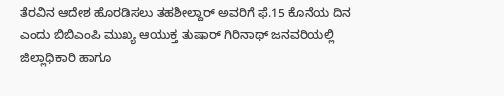ತೆರವಿನ ಆದೇಶ ಹೊರಡಿಸಲು ತಹಶೀಲ್ದಾರ್‌ ಅವರಿಗೆ ಫೆ.15 ಕೊನೆಯ ದಿನ ಎಂದು ಬಿಬಿಎಂಪಿ ಮುಖ್ಯ ಆಯುಕ್ತ ತುಷಾರ್‌ ಗಿರಿನಾಥ್‌ ಜನವರಿಯಲ್ಲಿ ಜಿಲ್ಲಾಧಿಕಾರಿ ಹಾಗೂ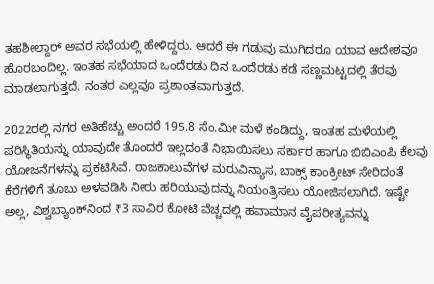ತಹಶೀಲ್ದಾರ್‌ ಅವರ ಸಭೆಯಲ್ಲಿ ಹೇಳಿದ್ದರು. ಆದರೆ ಈ ಗಡುವು ಮುಗಿದರೂ ಯಾವ ಆದೇಶವೂ ಹೊರಬಂದಿಲ್ಲ. ಇಂತಹ ಸಭೆಯಾದ ಒಂದೆರಡು ದಿನ ಒಂದೆರಡು ಕಡೆ ಸಣ್ಣಮಟ್ಟದಲ್ಲಿ ತೆರವು ಮಾಡಲಾಗುತ್ತದೆ. ನಂತರ ಎಲ್ಲವೂ ಪ್ರಶಾಂತವಾಗುತ್ತದೆ.

2022ರಲ್ಲಿ ನಗರ ಅತಿಹೆಚ್ಚು ಅಂದರೆ 195.8 ಸೆಂ.ಮೀ ಮಳೆ ಕಂಡಿದ್ದು, ಇಂತಹ ಮಳೆಯಲ್ಲಿ ಪರಿಸ್ಥಿತಿಯನ್ನು ಯಾವುದೇ ತೊಂದರೆ ಇಲ್ಲದಂತೆ ನಿಭಾಯಿಸಲು ಸರ್ಕಾರ ಹಾಗೂ ಬಿಬಿಎಂಪಿ ಕೆಲವು ಯೋಜನೆಗಳನ್ನು ಪ್ರಕಟಿಸಿವೆ. ರಾಜಕಾಲುವೆಗಳ ಮರುವಿನ್ಯಾಸ, ಬಾಕ್ಸ್‌ ಕಾಂಕ್ರೀಟ್‌ ಸೇರಿದಂತೆ ಕೆರೆಗಳಿಗೆ ತೂಬು ಅಳವಡಿಸಿ ನೀರು ಹರಿಯುವುದನ್ನು ನಿಯಂತ್ರಿಸಲು ಯೋಜಿಸಲಾಗಿದೆ. ಇಷ್ಟೇ ಅಲ್ಲ, ವಿಶ್ವಬ್ಯಾಂಕ್‌ನಿಂದ ₹3 ಸಾವಿರ ಕೋಟಿ ವೆಚ್ಚದಲ್ಲಿ ಹವಾಮಾನ ವೈಪರೀತ್ಯವನ್ನು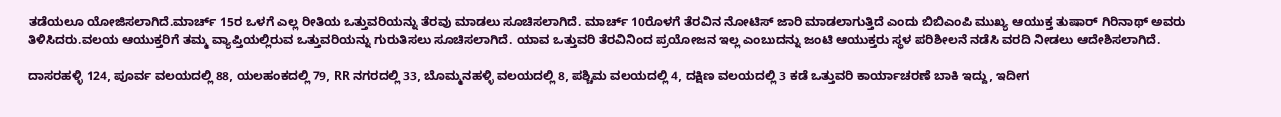ತಡೆಯಲೂ ಯೋಜಿಸಲಾಗಿದೆ.ಮಾರ್ಚ್‌ 15ರ ಒಳಗೆ ಎಲ್ಲ ರೀತಿಯ ಒತ್ತುವರಿಯನ್ನು ತೆರವು ಮಾಡಲು ಸೂಚಿಸಲಾಗಿದೆ. ಮಾರ್ಚ್‌ 10ರೊಳಗೆ ತೆರವಿನ ನೋಟಿಸ್‌ ಜಾರಿ ಮಾಡಲಾಗುತ್ತಿದೆ ಎಂದು ಬಿಬಿಎಂಪಿ ಮುಖ್ಯ ಆಯುಕ್ತ ತುಷಾರ್ ಗಿರಿನಾಥ್‌ ಅವರು ತಿಳಿಸಿದರು.ವಲಯ ಆಯುಕ್ತರಿಗೆ ತಮ್ಮ ವ್ಯಾಪ್ತಿಯಲ್ಲಿರುವ ಒತ್ತುವರಿಯನ್ನು ಗುರುತಿಸಲು ಸೂಚಿಸಲಾಗಿದೆ. ಯಾವ ಒತ್ತುವರಿ ತೆರವಿನಿಂದ ಪ್ರಯೋಜನ ಇಲ್ಲ ಎಂಬುದನ್ನು ಜಂಟಿ ಆಯುಕ್ತರು ಸ್ಥಳ ಪರಿಶೀಲನೆ ನಡೆಸಿ ವರದಿ ನೀಡಲು ಆದೇಶಿಸಲಾಗಿದೆ.

ದಾಸರಹಳ್ಳಿ 124, ಪೂರ್ವ ವಲಯದಲ್ಲಿ 88, ಯಲಹಂಕದಲ್ಲಿ 79, RR ನಗರದಲ್ಲಿ 33, ಬೊಮ್ಮನಹಳ್ಳಿ ವಲಯದಲ್ಲಿ 8, ಪಶ್ಚಿಮ ವಲಯದಲ್ಲಿ 4, ದಕ್ಷಿಣ ವಲಯದಲ್ಲಿ 3 ಕಡೆ ಒತ್ತುವರಿ ಕಾರ್ಯಾಚರಣೆ ಬಾಕಿ ಇದ್ದು, ಇದೀಗ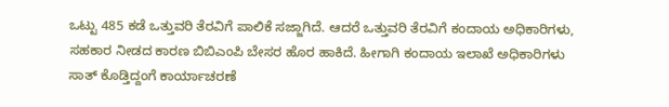ಒಟ್ಟು 485 ಕಡೆ ಒತ್ತುವರಿ ತೆರವಿಗೆ ಪಾಲಿಕೆ ಸಜ್ಜಾಗಿದೆ. ಆದರೆ ಒತ್ತುವರಿ ತೆರವಿಗೆ ಕಂದಾಯ ಅಧಿಕಾರಿಗಳು, ಸಹಕಾರ ನೀಡದ ಕಾರಣ ಬಿಬಿಎಂಪಿ ಬೇಸರ ಹೊರ ಹಾಕಿದೆ. ಹೀಗಾಗಿ ಕಂದಾಯ ಇಲಾಖೆ ಅಧಿಕಾರಿಗಳು ಸಾತ್ ಕೊಡ್ತಿದ್ದಂಗೆ ಕಾರ್ಯಾಚರಣೆ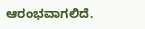ಆರಂಭವಾಗಲಿದೆ.